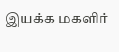இயக்க மகளிர்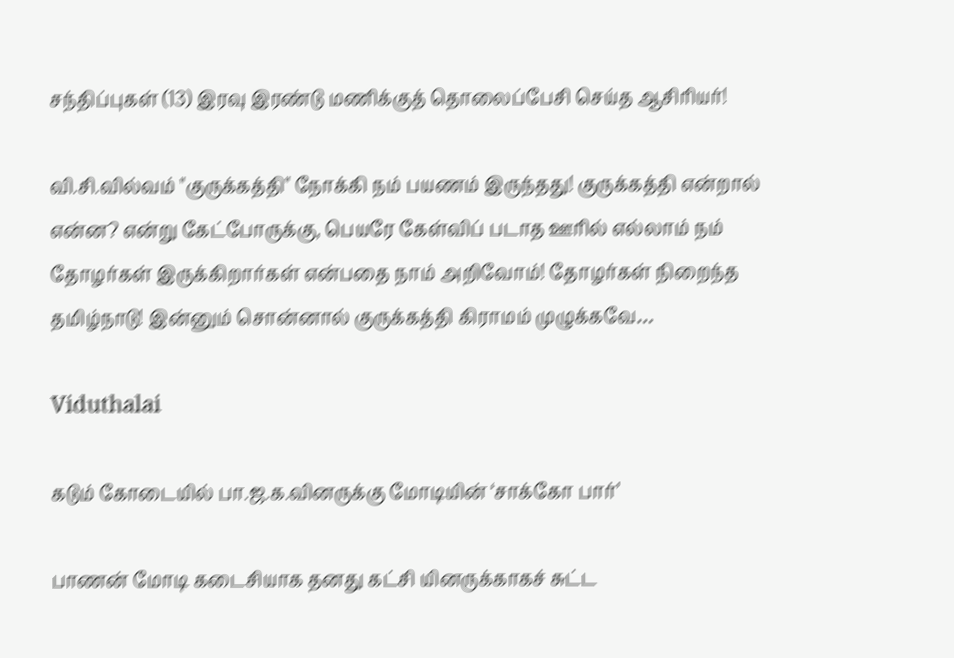சந்திப்புகள் (13) இரவு இரண்டு மணிக்குத் தொலைப்பேசி செய்த ஆசிரியர்!

வி.சி.வில்வம் "குருக்கத்தி" நோக்கி நம் பயணம் இருந்தது! குருக்கத்தி என்றால் என்ன? என்று கேட்போருக்கு, பெயரே கேள்விப் படாத ஊரில் எல்லாம் நம் தோழர்கள் இருக்கிறார்கள் என்பதை நாம் அறிவோம்! தோழர்கள் நிறைந்த தமிழ்நாடு! இன்னும் சொன்னால் குருக்கத்தி கிராமம் முழுக்கவே…

Viduthalai

கடும் கோடையில் பா.ஜ.க.வினருக்கு மோடியின் ‘சாக்கோ பார்’

பாணன் மோடி கடைசியாக தனது கட்சி யினருக்காகச் சுட்ட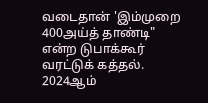வடைதான் 'இம்முறை 400அய்த் தாண்டி" என்ற டுபாக்கூர் வரட்டுக் கத்தல். 2024ஆம்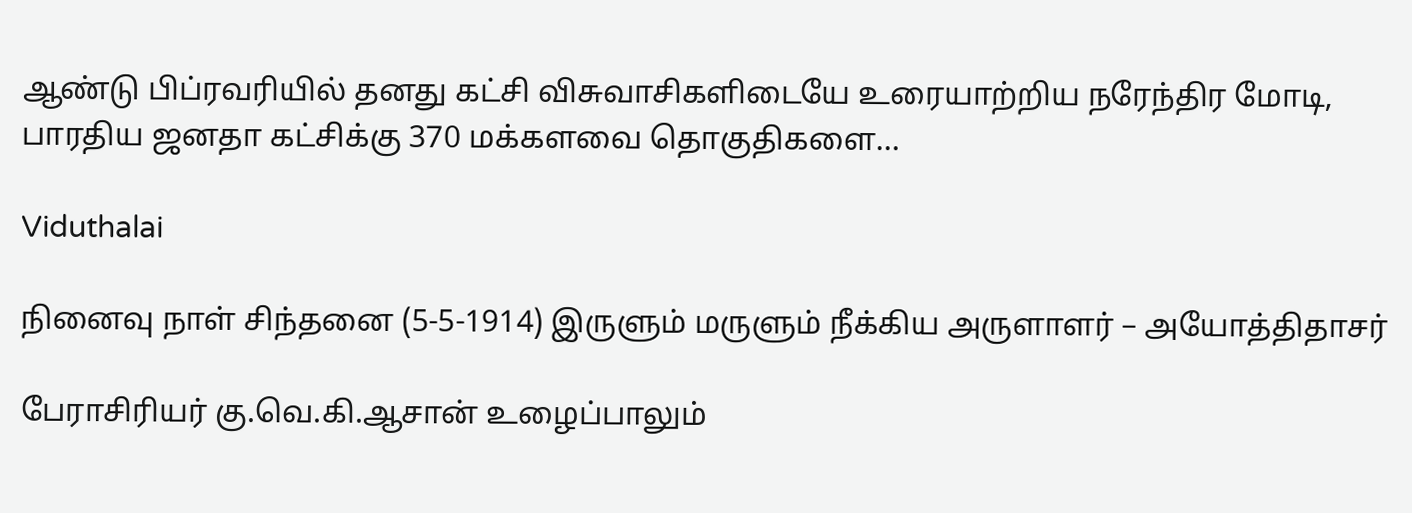ஆண்டு பிப்ரவரியில் தனது கட்சி விசுவாசிகளிடையே உரையாற்றிய நரேந்திர மோடி, பாரதிய ஜனதா கட்சிக்கு 370 மக்களவை தொகுதிகளை…

Viduthalai

நினைவு நாள் சிந்தனை (5-5-1914) இருளும் மருளும் நீக்கிய அருளாளர் – அயோத்திதாசர்

பேராசிரியர் கு.வெ.கி.ஆசான் உழைப்பாலும்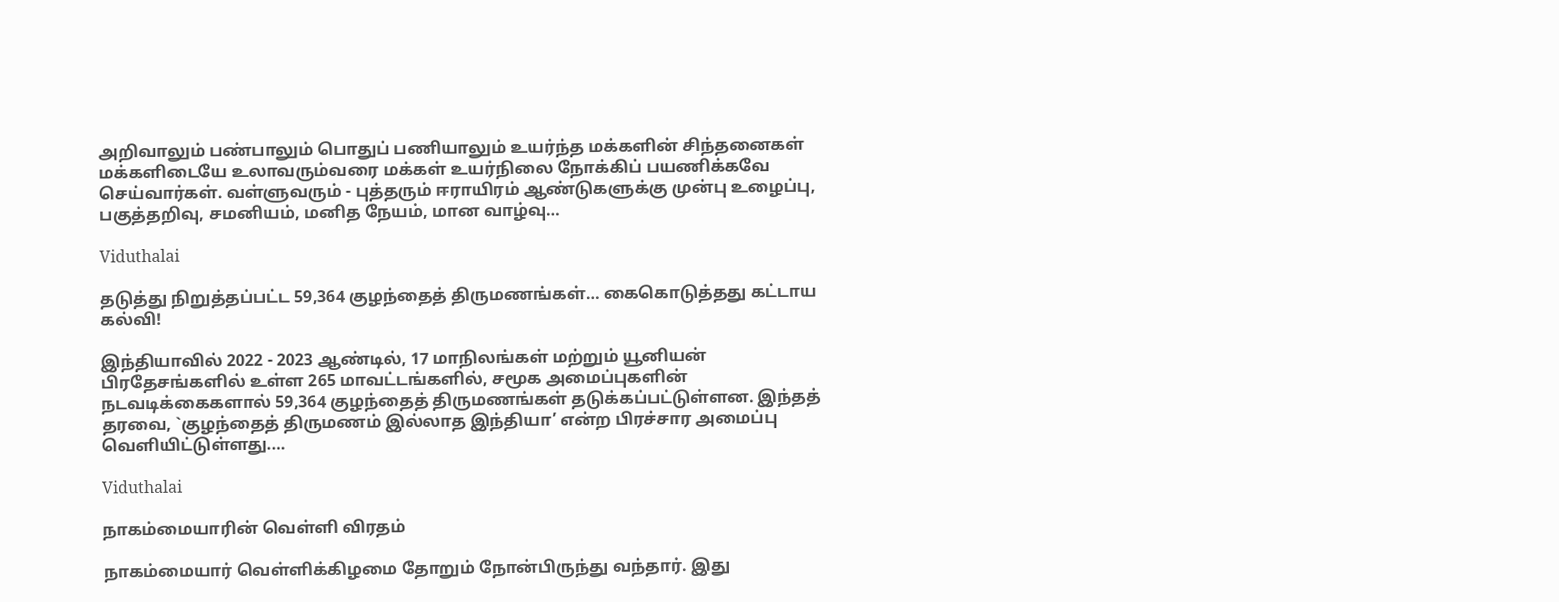அறிவாலும் பண்பாலும் பொதுப் பணியாலும் உயர்ந்த மக்களின் சிந்தனைகள் மக்களிடையே உலாவரும்வரை மக்கள் உயர்நிலை நோக்கிப் பயணிக்கவே செய்வார்கள். வள்ளுவரும் - புத்தரும் ஈராயிரம் ஆண்டுகளுக்கு முன்பு உழைப்பு, பகுத்தறிவு, சமனியம், மனித நேயம், மான வாழ்வு…

Viduthalai

தடுத்து நிறுத்தப்பட்ட 59,364 குழந்தைத் திருமணங்கள்… கைகொடுத்தது கட்டாய கல்வி!

இந்தியாவில் 2022 - 2023 ஆண்டில், 17 மாநிலங்கள் மற்றும் யூனியன் பிரதேசங்களில் உள்ள 265 மாவட்டங்களில், சமூக அமைப்புகளின் நடவடிக்கைகளால் 59,364 குழந்தைத் திருமணங்கள் தடுக்கப்பட்டுள்ளன. இந்தத் தரவை, `குழந்தைத் திருமணம் இல்லாத இந்தியா’ என்ற பிரச்சார அமைப்பு வெளியிட்டுள்ளது.…

Viduthalai

நாகம்மையாரின் வெள்ளி விரதம்

நாகம்மையார் வெள்ளிக்கிழமை தோறும் நோன்பிருந்து வந்தார். இது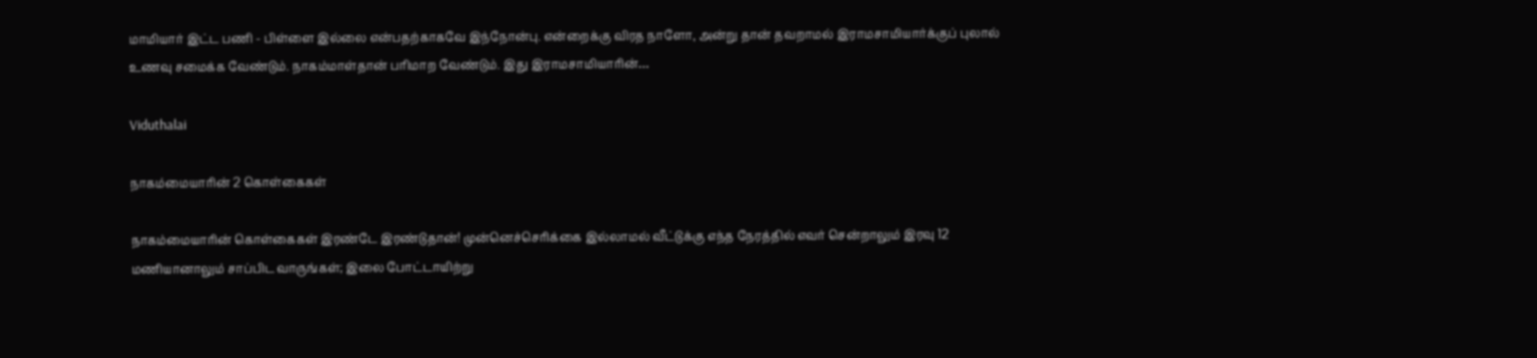மாமியார் இட்ட பணி - பிள்ளை இல்லை என்பதற்காகவே இந்நோன்பு. என்றைக்கு விரத நாளோ, அன்று தான் தவறாமல் இராமசாமியார்க்குப் புலால் உணவு சமைக்க வேண்டும். நாகம்மாள்தான் பரிமாற வேண்டும். இது இராமசாமியாரின்…

Viduthalai

நாகம்மையாரின் 2 கொள்கைகள்

நாகம்மையாரின் கொள்கைகள் இரண்டே இரண்டுதான்! முன்னெச்செரிக்கை இல்லாமல் வீட்டுக்கு எந்த நேரத்தில் எவர் சென்றாலும் இரவு 12 மணியானாலும் சாப்பிட வாருங்கள்; இலை போட்டாயிற்று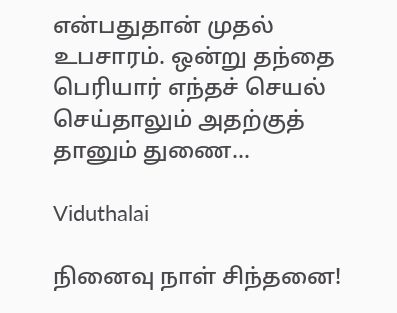என்பதுதான் முதல் உபசாரம். ஒன்று தந்தை பெரியார் எந்தச் செயல் செய்தாலும் அதற்குத் தானும் துணை…

Viduthalai

நினைவு நாள் சிந்தனை!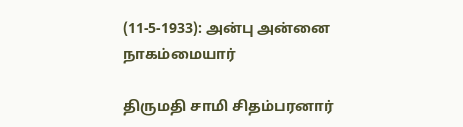(11-5-1933): அன்பு அன்னை நாகம்மையார்

திருமதி சாமி சிதம்பரனார்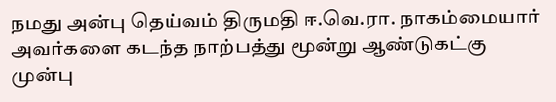நமது அன்பு தெய்வம் திருமதி ஈ.வெ.ரா. நாகம்மையார் அவர்களை கடந்த நாற்பத்து மூன்று ஆண்டுகட்கு முன்பு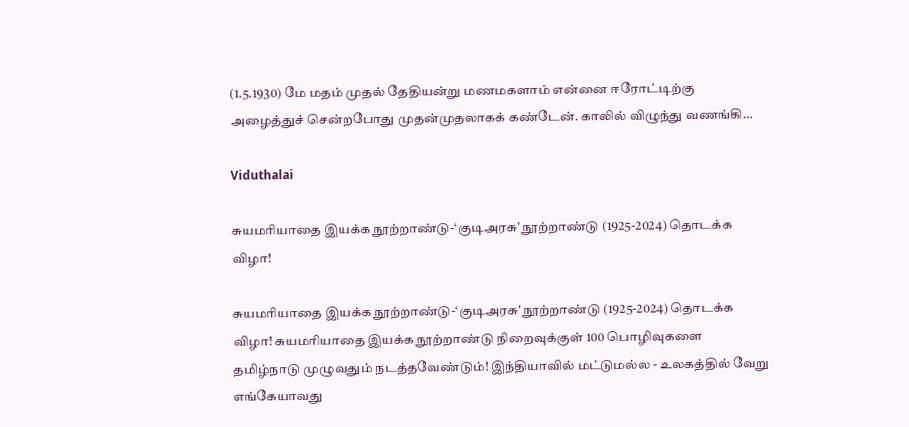(1.5.1930) மே மதம் முதல் தேதியன்று மணமகளாம் என்னை ஈரோட்டிற்கு அழைத்துச் சென்றபோது முதன்முதலாகக் கண்டேன். காலில் விழுந்து வணங்கி…

Viduthalai

சுயமரியாதை இயக்க நூற்றாண்டு-‘குடிஅரசு’ நூற்றாண்டு (1925-2024) தொடக்க விழா!

சுயமரியாதை இயக்க நூற்றாண்டு-‘குடிஅரசு' நூற்றாண்டு (1925-2024) தொடக்க விழா! சுயமரியாதை இயக்க நூற்றாண்டு நிறைவுக்குள் 100 பொழிவுகளை தமிழ்நாடு முழுவதும் நடத்தவேண்டும்! இந்தியாவில் மட்டுமல்ல - உலகத்தில் வேறு எங்கேயாவது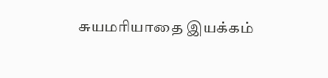சுயமரியாதை இயக்கம்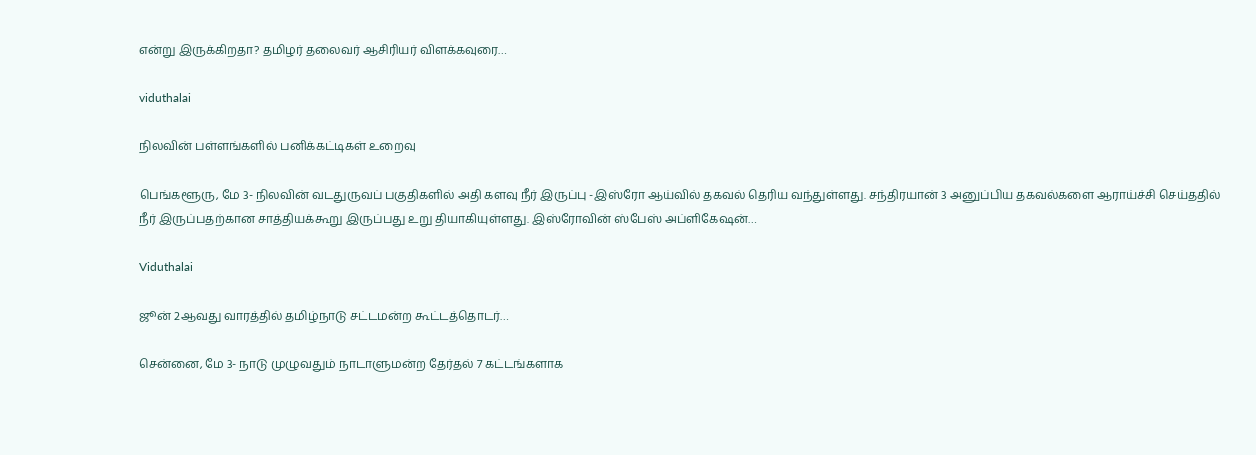என்று இருக்கிறதா? தமிழர் தலைவர் ஆசிரியர் விளக்கவுரை…

viduthalai

நிலவின் பள்ளங்களில் பனிக்கட்டிகள் உறைவு

பெங்களூரு, மே 3- நிலவின் வடதுருவப் பகுதிகளில் அதி களவு நீர் இருப்பு -இஸ்ரோ ஆய்வில் தகவல் தெரிய வந்துள்ளது. சந்திரயான் 3 அனுப்பிய தகவல்களை ஆராய்ச்சி செய்ததில் நீர் இருப்பதற்கான சாத்தியக்கூறு இருப்பது உறு தியாகியுள்ளது. இஸ்ரோவின் ஸ்பேஸ் அப்ளிகேஷன்…

Viduthalai

ஜூன் 2ஆவது வாரத்தில் தமிழ்நாடு சட்டமன்ற கூட்டத்தொடர்…

சென்னை, மே 3- நாடு முழுவதும் நாடாளுமன்ற தேர்தல் 7 கட்டங்களாக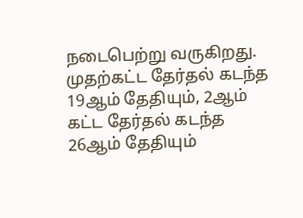நடைபெற்று வருகிறது. முதற்கட்ட தேர்தல் கடந்த 19ஆம் தேதியும், 2ஆம் கட்ட தேர்தல் கடந்த 26ஆம் தேதியும்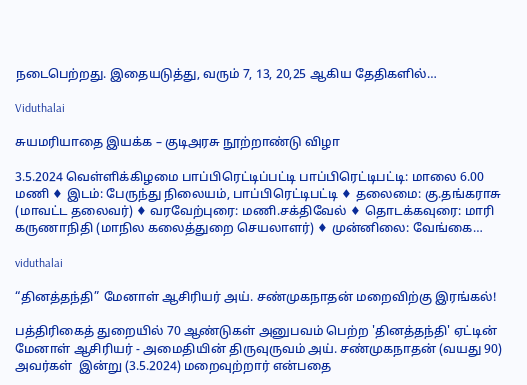நடைபெற்றது. இதையடுத்து, வரும் 7, 13, 20,25 ஆகிய தேதிகளில்…

Viduthalai

சுயமரியாதை இயக்க – குடிஅரசு நூற்றாண்டு விழா

3.5.2024 வெள்ளிக்கிழமை பாப்பிரெட்டிப்பட்டி பாப்பிரெட்டிபட்டி: மாலை 6.00 மணி ♦ இடம்: பேருந்து நிலையம், பாப்பிரெட்டிபட்டி ♦ தலைமை: கு.தங்கராசு (மாவட்ட தலைவர்) ♦ வரவேற்புரை: மணி.சக்திவேல் ♦ தொடக்கவுரை: மாரி கருணாநிதி (மாநில கலைத்துறை செயலாளர்) ♦ முன்னிலை: வேங்கை…

viduthalai

“தினத்தந்தி” மேனாள் ஆசிரியர் அய். சண்முகநாதன் மறைவிற்கு இரங்கல்!

பத்திரிகைத் துறையில் 70 ஆண்டுகள் அனுபவம் பெற்ற 'தினத்தந்தி' ஏட்டின் மேனாள் ஆசிரியர் - அமைதியின் திருவுருவம் அய். சண்முகநாதன் (வயது 90) அவர்கள்  இன்று (3.5.2024) மறைவுற்றார் என்பதை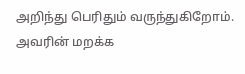அறிந்து பெரிதும் வருந்துகிறோம். அவரின் மறக்க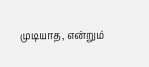முடியாத, என்றும்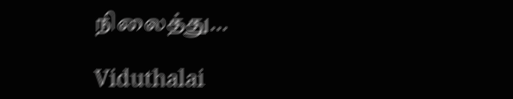நிலைத்து…

Viduthalai